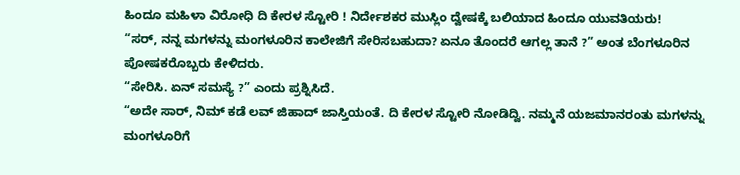ಹಿಂದೂ ಮಹಿಳಾ ವಿರೋಧಿ ದಿ ಕೇರಳ ಸ್ಟೋರಿ ! ನಿರ್ದೇಶಕರ ಮುಸ್ಲಿಂ ದ್ವೇಷಕ್ಕೆ ಬಲಿಯಾದ ಹಿಂದೂ ಯುವತಿಯರು!
“ಸರ್, ನನ್ನ ಮಗಳನ್ನು ಮಂಗಳೂರಿನ ಕಾಲೇಜಿಗೆ ಸೇರಿಸಬಹುದಾ? ಏನೂ ತೊಂದರೆ ಆಗಲ್ಲ ತಾನೆ ?” ಅಂತ ಬೆಂಗಳೂರಿನ ಪೋಷಕರೊಬ್ಬರು ಕೇಳಿದರು.
“ಸೇರಿಸಿ. ಏನ್ ಸಮಸ್ಯೆ ?” ಎಂದು ಪ್ರಶ್ನಿಸಿದೆ.
“ಅದೇ ಸಾರ್, ನಿಮ್ ಕಡೆ ಲವ್ ಜಿಹಾದ್ ಜಾಸ್ತಿಯಂತೆ. ದಿ ಕೇರಳ ಸ್ಟೋರಿ ನೋಡಿದ್ವಿ. ನಮ್ಮನೆ ಯಜಮಾನರಂತು ಮಗಳನ್ನು ಮಂಗಳೂರಿಗೆ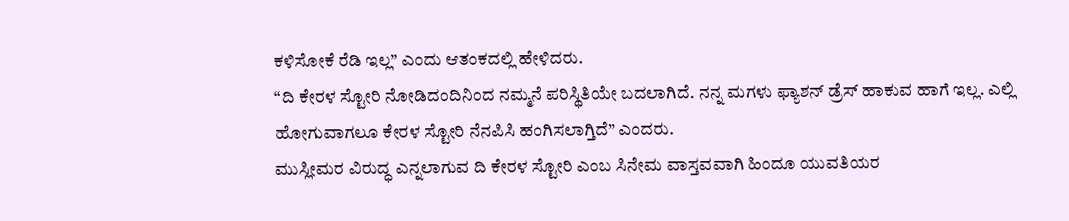ಕಳಿಸೋಕೆ ರೆಡಿ ಇಲ್ಲ” ಎಂದು ಆತಂಕದಲ್ಲಿ ಹೇಳಿದರು.
“ದಿ ಕೇರಳ ಸ್ಟೋರಿ ನೋಡಿದಂದಿನಿಂದ ನಮ್ಮನೆ ಪರಿಸ್ಥಿತಿಯೇ ಬದಲಾಗಿದೆ. ನನ್ನ ಮಗಳು ಫ್ಯಾಶನ್ ಡ್ರೆಸ್ ಹಾಕುವ ಹಾಗೆ ಇಲ್ಲ. ಎಲ್ಲಿ ಹೋಗುವಾಗಲೂ ಕೇರಳ ಸ್ಟೋರಿ ನೆನಪಿಸಿ ಹಂಗಿಸಲಾಗ್ತಿದೆ” ಎಂದರು.
ಮುಸ್ಲೀಮರ ವಿರುದ್ಧ ಎನ್ನಲಾಗುವ ದಿ ಕೇರಳ ಸ್ಟೋರಿ ಎಂಬ ಸಿನೇಮ ವಾಸ್ತವವಾಗಿ ಹಿಂದೂ ಯುವತಿಯರ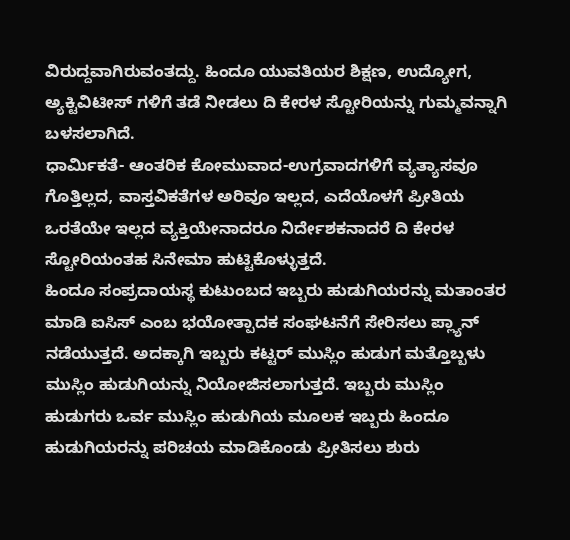ವಿರುದ್ದವಾಗಿರುವಂತದ್ದು. ಹಿಂದೂ ಯುವತಿಯರ ಶಿಕ್ಷಣ, ಉದ್ಯೋಗ, ಅ್ಯಕ್ಟಿವಿಟೀಸ್ ಗಳಿಗೆ ತಡೆ ನೀಡಲು ದಿ ಕೇರಳ ಸ್ಟೋರಿಯನ್ನು ಗುಮ್ಮವನ್ನಾಗಿ ಬಳಸಲಾಗಿದೆ.
ಧಾರ್ಮಿಕತೆ- ಆಂತರಿಕ ಕೋಮುವಾದ-ಉಗ್ರವಾದಗಳಿಗೆ ವ್ಯತ್ಯಾಸವೂ ಗೊತ್ತಿಲ್ಲದ, ವಾಸ್ತವಿಕತೆಗಳ ಅರಿವೂ ಇಲ್ಲದ, ಎದೆಯೊಳಗೆ ಪ್ರೀತಿಯ ಒರತೆಯೇ ಇಲ್ಲದ ವ್ಯಕ್ತಿಯೇನಾದರೂ ನಿರ್ದೇಶಕನಾದರೆ ದಿ ಕೇರಳ ಸ್ಟೋರಿಯಂತಹ ಸಿನೇಮಾ ಹುಟ್ಟಿಕೊಳ್ಳುತ್ತದೆ.
ಹಿಂದೂ ಸಂಪ್ರದಾಯಸ್ಥ ಕುಟುಂಬದ ಇಬ್ಬರು ಹುಡುಗಿಯರನ್ನು ಮತಾಂತರ ಮಾಡಿ ಐಸಿಸ್ ಎಂಬ ಭಯೋತ್ಪಾದಕ ಸಂಘಟನೆಗೆ ಸೇರಿಸಲು ಪ್ಲ್ಯಾನ್ ನಡೆಯುತ್ತದೆ. ಅದಕ್ಕಾಗಿ ಇಬ್ಬರು ಕಟ್ಟರ್ ಮುಸ್ಲಿಂ ಹುಡುಗ ಮತ್ತೊಬ್ಬಳು ಮುಸ್ಲಿಂ ಹುಡುಗಿಯನ್ನು ನಿಯೋಜಿಸಲಾಗುತ್ತದೆ. ಇಬ್ಬರು ಮುಸ್ಲಿಂ ಹುಡುಗರು ಒರ್ವ ಮುಸ್ಲಿಂ ಹುಡುಗಿಯ ಮೂಲಕ ಇಬ್ಬರು ಹಿಂದೂ ಹುಡುಗಿಯರನ್ನು ಪರಿಚಯ ಮಾಡಿಕೊಂಡು ಪ್ರೀತಿಸಲು ಶುರು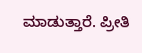ಮಾಡುತ್ತಾರೆ. ಪ್ರೀತಿ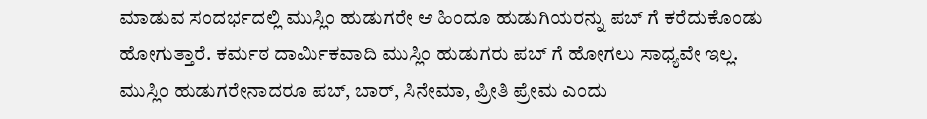ಮಾಡುವ ಸಂದರ್ಭದಲ್ಲಿ ಮುಸ್ಲಿಂ ಹುಡುಗರೇ ಆ ಹಿಂದೂ ಹುಡುಗಿಯರನ್ನು ಪಬ್ ಗೆ ಕರೆದುಕೊಂಡು ಹೋಗುತ್ತಾರೆ. ಕರ್ಮಠ ದಾರ್ಮಿಕವಾದಿ ಮುಸ್ಲಿಂ ಹುಡುಗರು ಪಬ್ ಗೆ ಹೋಗಲು ಸಾಧ್ಯವೇ ಇಲ್ಲ. ಮುಸ್ಲಿಂ ಹುಡುಗರೇನಾದರೂ ಪಬ್, ಬಾರ್, ಸಿನೇಮಾ, ಪ್ರೀತಿ ಪ್ರೇಮ ಎಂದು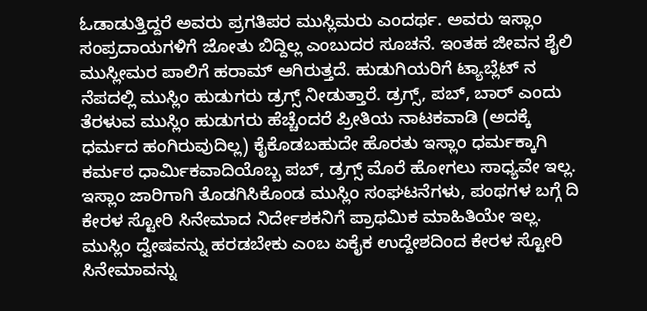ಓಡಾಡುತ್ತಿದ್ದರೆ ಅವರು ಪ್ರಗತಿಪರ ಮುಸ್ಲಿಮರು ಎಂದರ್ಥ. ಅವರು ಇಸ್ಲಾಂ ಸಂಪ್ರದಾಯಗಳಿಗೆ ಜೋತು ಬಿದ್ದಿಲ್ಲ ಎಂಬುದರ ಸೂಚನೆ. ಇಂತಹ ಜೀವನ ಶೈಲಿ ಮುಸ್ಲೀಮರ ಪಾಲಿಗೆ ಹರಾಮ್ ಆಗಿರುತ್ತದೆ. ಹುಡುಗಿಯರಿಗೆ ಟ್ಯಾಬ್ಲೆಟ್ ನ ನೆಪದಲ್ಲಿ ಮುಸ್ಲಿಂ ಹುಡುಗರು ಡ್ರಗ್ಸ್ ನೀಡುತ್ತಾರೆ. ಡ್ರಗ್ಸ್, ಪಬ್, ಬಾರ್ ಎಂದು ತೆರಳುವ ಮುಸ್ಲಿಂ ಹುಡುಗರು ಹೆಚ್ಚೆಂದರೆ ಪ್ರೀತಿಯ ನಾಟಕವಾಡಿ (ಅದಕ್ಕೆ ಧರ್ಮದ ಹಂಗಿರುವುದಿಲ್ಲ) ಕೈಕೊಡಬಹುದೇ ಹೊರತು ಇಸ್ಲಾಂ ಧರ್ಮಕ್ಕಾಗಿ ಕರ್ಮಠ ಧಾರ್ಮಿಕವಾದಿಯೊಬ್ಬ ಪಬ್, ಡ್ರಗ್ಸ್ ಮೊರೆ ಹೋಗಲು ಸಾಧ್ಯವೇ ಇಲ್ಲ.
ಇಸ್ಲಾಂ ಜಾರಿಗಾಗಿ ತೊಡಗಿಸಿಕೊಂಡ ಮುಸ್ಲಿಂ ಸಂಘಟನೆಗಳು, ಪಂಥಗಳ ಬಗ್ಗೆ ದಿ ಕೇರಳ ಸ್ಟೋರಿ ಸಿನೇಮಾದ ನಿರ್ದೇಶಕನಿಗೆ ಪ್ರಾಥಮಿಕ ಮಾಹಿತಿಯೇ ಇಲ್ಲ. ಮುಸ್ಲಿಂ ದ್ವೇಷವನ್ನು ಹರಡಬೇಕು ಎಂಬ ಏಕೈಕ ಉದ್ದೇಶದಿಂದ ಕೇರಳ ಸ್ಟೋರಿ ಸಿನೇಮಾವನ್ನು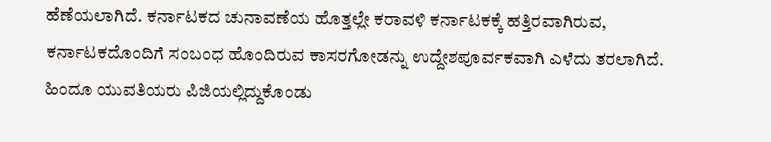ಹೆಣೆಯಲಾಗಿದೆ. ಕರ್ನಾಟಕದ ಚುನಾವಣೆಯ ಹೊತ್ತಲ್ಲೇ ಕರಾವಳಿ ಕರ್ನಾಟಕಕ್ಕೆ ಹತ್ತಿರವಾಗಿರುವ, ಕರ್ನಾಟಕದೊಂದಿಗೆ ಸಂಬಂಧ ಹೊಂದಿರುವ ಕಾಸರಗೋಡನ್ನು ಉದ್ದೇಶಪೂರ್ವಕವಾಗಿ ಎಳೆದು ತರಲಾಗಿದೆ.
ಹಿಂದೂ ಯುವತಿಯರು ಪಿಜಿಯಲ್ಲಿದ್ದುಕೊಂಡು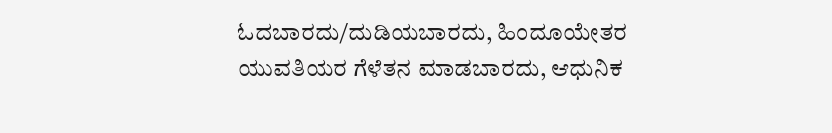ಓದಬಾರದು/ದುಡಿಯಬಾರದು, ಹಿಂದೂಯೇತರ ಯುವತಿಯರ ಗೆಳೆತನ ಮಾಡಬಾರದು, ಆಧುನಿಕ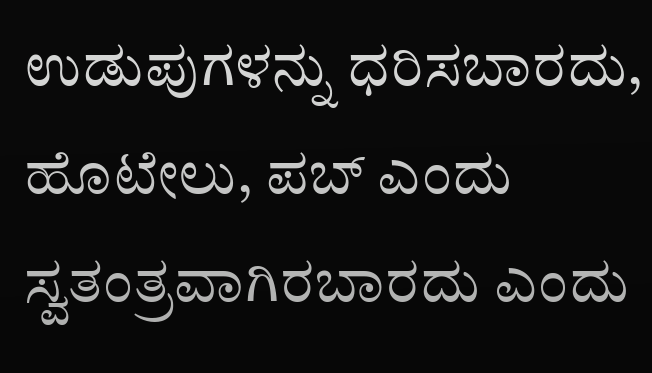ಉಡುಪುಗಳನ್ನು ಧರಿಸಬಾರದು, ಹೊಟೇಲು, ಪಬ್ ಎಂದು ಸ್ವತಂತ್ರವಾಗಿರಬಾರದು ಎಂದು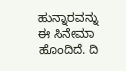ಹುನ್ನಾರವನ್ನು ಈ ಸಿನೇಮಾ ಹೊಂದಿದೆ. ದಿ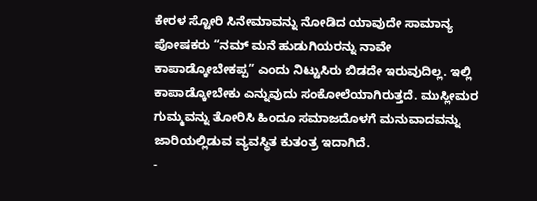ಕೇರಳ ಸ್ಟೋರಿ ಸಿನೇಮಾವನ್ನು ನೋಡಿದ ಯಾವುದೇ ಸಾಮಾನ್ಯ ಪೋಷಕರು “ನಮ್ ಮನೆ ಹುಡುಗಿಯರನ್ನು ನಾವೇ ಕಾಪಾಡ್ಕೋಬೇಕಪ್ಪ” ಎಂದು ನಿಟ್ಟುಸಿರು ಬಿಡದೇ ಇರುವುದಿಲ್ಲ. ಇಲ್ಲಿ ಕಾಪಾಡ್ಕೋಬೇಕು ಎನ್ನುವುದು ಸಂಕೋಲೆಯಾಗಿರುತ್ತದೆ. ಮುಸ್ಲೀಮರ ಗುಮ್ಮವನ್ನು ತೋರಿಸಿ ಹಿಂದೂ ಸಮಾಜದೊಳಗೆ ಮನುವಾದವನ್ನು ಜಾರಿಯಲ್ಲಿಡುವ ವ್ಯವಸ್ಥಿತ ಕುತಂತ್ರ ಇದಾಗಿದೆ.
-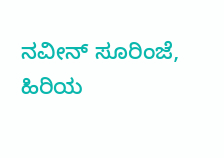ನವೀನ್ ಸೂರಿಂಜೆ, ಹಿರಿಯ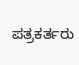ಪತ್ರಕರ್ತರು